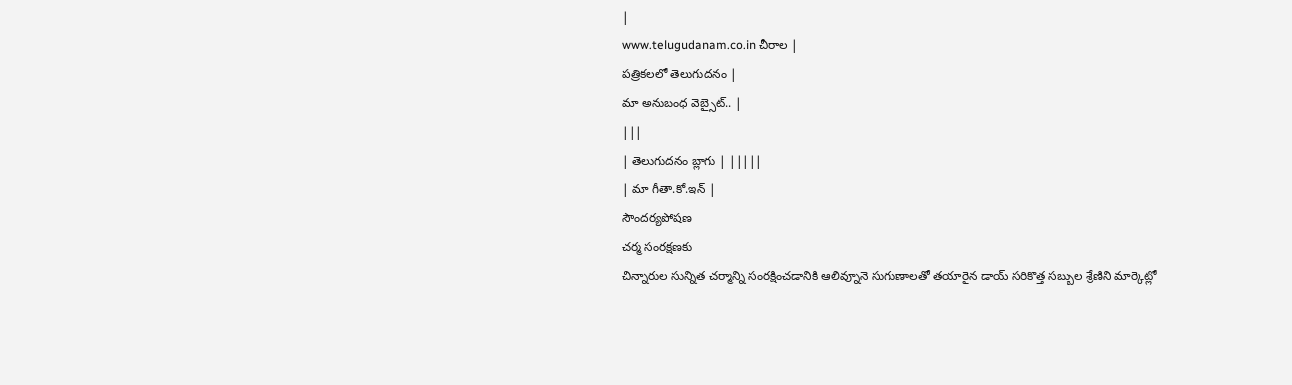|
www.telugudanam.co.in చీరాల |
పత్రికలలో తెలుగుదనం |
మా అనుబంధ వెబ్సైట్.. |
|||
| తెలుగుదనం బ్లాగు | |||||
| మా గీతా.కో.ఇన్ |
సౌందర్యపోషణ
చర్మ సంరక్షణకు
చిన్నారుల సున్నిత చర్మాన్ని సంరక్షించడానికి ఆలివ్నూనె సుగుణాలతో తయారైన డాయ్ సరికొత్త సబ్బుల శ్రేణిని మార్కెట్లో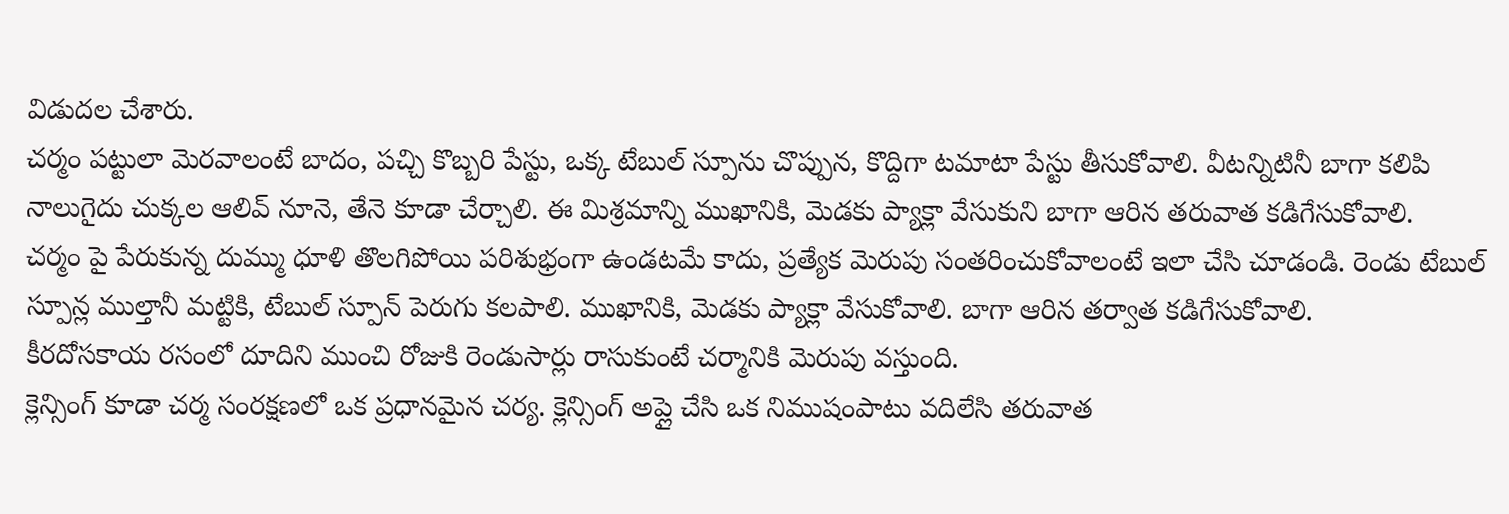విడుదల చేశారు.
చర్మం పట్టులా మెరవాలంటే బాదం, పచ్చి కొబ్బరి పేస్టు, ఒక్క టేబుల్ స్పూను చొప్పున, కొద్దిగా టమాటా పేస్టు తీసుకోవాలి. వీటన్నిటినీ బాగా కలిపి నాలుగైదు చుక్కల ఆలివ్ నూనె, తేనె కూడా చేర్చాలి. ఈ మిశ్రమాన్ని ముఖానికి, మెడకు ప్యాక్లా వేసుకుని బాగా ఆరిన తరువాత కడిగేసుకోవాలి.
చర్మం పై పేరుకున్న దుమ్ము ధూళి తొలగిపోయి పరిశుభ్రంగా ఉండటమే కాదు, ప్రత్యేక మెరుపు సంతరించుకోవాలంటే ఇలా చేసి చూడండి. రెండు టేబుల్ స్పూన్ల ముల్తానీ మట్టికి, టేబుల్ స్పూన్ పెరుగు కలపాలి. ముఖానికి, మెడకు ప్యాక్లా వేసుకోవాలి. బాగా ఆరిన తర్వాత కడిగేసుకోవాలి.
కీరదోసకాయ రసంలో దూదిని ముంచి రోజుకి రెండుసార్లు రాసుకుంటే చర్మానికి మెరుపు వస్తుంది.
క్లెన్సింగ్ కూడా చర్మ సంరక్షణలో ఒక ప్రధానమైన చర్య. క్లెన్సింగ్ అప్లై చేసి ఒక నిముషంపాటు వదిలేసి తరువాత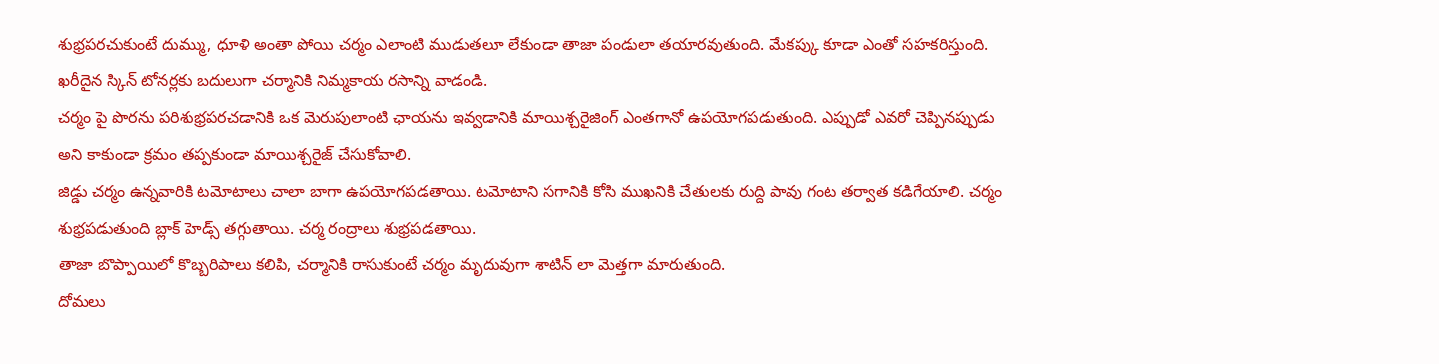శుభ్రపరచుకుంటే దుమ్ము, ధూళి అంతా పోయి చర్మం ఎలాంటి ముడుతలూ లేకుండా తాజా పండులా తయారవుతుంది. మేకప్కు కూడా ఎంతో సహకరిస్తుంది.
ఖరీదైన స్కిన్ టోనర్లకు బదులుగా చర్మానికి నిమ్మకాయ రసాన్ని వాడండి.
చర్మం పై పొరను పరిశుభ్రపరచడానికి ఒక మెరుపులాంటి ఛాయను ఇవ్వడానికి మాయిశ్చరైజింగ్ ఎంతగానో ఉపయోగపడుతుంది. ఎప్పుడో ఎవరో చెప్పినప్పుడు అని కాకుండా క్రమం తప్పకుండా మాయిశ్చరైజ్ చేసుకోవాలి.
జిడ్డు చర్మం ఉన్నవారికి టమోటాలు చాలా బాగా ఉపయోగపడతాయి. టమోటాని సగానికి కోసి ముఖనికి చేతులకు రుద్ది పావు గంట తర్వాత కడిగేయాలి. చర్మం శుభ్రపడుతుంది బ్లాక్ హెడ్స్ తగ్గుతాయి. చర్మ రంద్రాలు శుభ్రపడతాయి.
తాజా బొప్పాయిలో కొబ్బరిపాలు కలిపి, చర్మానికి రాసుకుంటే చర్మం మృదువుగా శాటిన్ లా మెత్తగా మారుతుంది.
దోమలు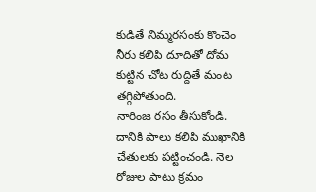కుడితే నిమ్మరసంకు కొంచెం నీరు కలిపి దూదితో దోమ కుట్టిన చోట రుద్దితే మంట తగ్గిపోతుంది.
నారింజ రసం తీసుకోండి. దానికి పాలు కలిపి ముఖానికి చేతులకు పట్టించండి. నెల రోజుల పాటు క్రమం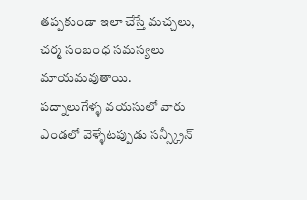తప్పకుండా ఇలా చేస్తే మచ్చలు, చర్మ సంబంధ సమస్యలు మాయమవుతాయి.
పద్నాలుగేళ్ళ వయసులో వారు ఎండలో వెళ్ళేటప్పుడు సన్స్క్రీన్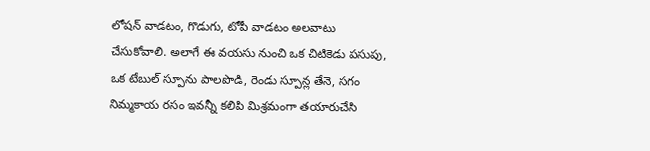లోషన్ వాడటం, గొడుగు, టోపీ వాడటం అలవాటు చేసుకోవాలి. అలాగే ఈ వయసు నుంచి ఒక చిటికెడు పసుపు, ఒక టేబుల్ స్పూను పాలపొడి, రెండు స్పూన్ల తేనె, సగం నిమ్మకాయ రసం ఇవన్నీ కలిపి మిశ్రమంగా తయారుచేసి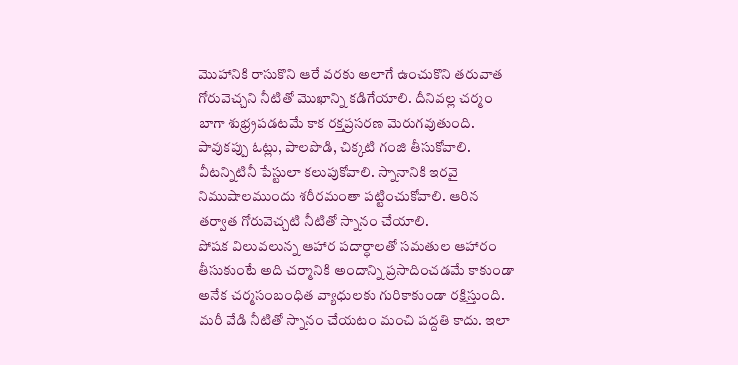మొహానికి రాసుకొని ఆరే వరకు అలాగే ఉంచుకొని తరువాత గోరువెచ్చని నీటితో మొఖాన్ని కడిగేయాలి. దీనివల్ల చర్మం బాగా శుభ్ర్రపడటమే కాక రక్తప్రసరణ మెరుగవుతుంది.
పావుకప్పు ఓట్లు, పాలపొడి, చిక్కటి గంజి తీసుకోవాలి. వీటన్నిటినీ పేస్టులా కలుపుకోవాలి. స్నానానికి ఇరవై నిముషాలముందు శరీరమంతా పట్టించుకోవాలి. ఆరిన తర్వాత గోరువెచ్చటి నీటితో స్నానం చేయాలి.
పోషక విలువలున్న ఆహార పదార్ధాలతో సమతుల ఆహారం తీసుకుంటే అది చర్మానికి అందాన్ని ప్రసాదించడమే కాకుండా అనేక చర్మసంబంధిత వ్యాధులకు గురికాకుండా రక్షిస్తుంది.
మరీ వేడి నీటితో స్నానం చేయటం మంచి పద్దతి కాదు. ఇలా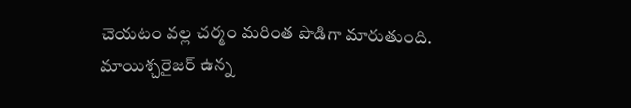చెయటం వల్ల చర్మం మరింత పొడిగా మారుతుంది.
మాయిశ్చరైజర్ ఉన్న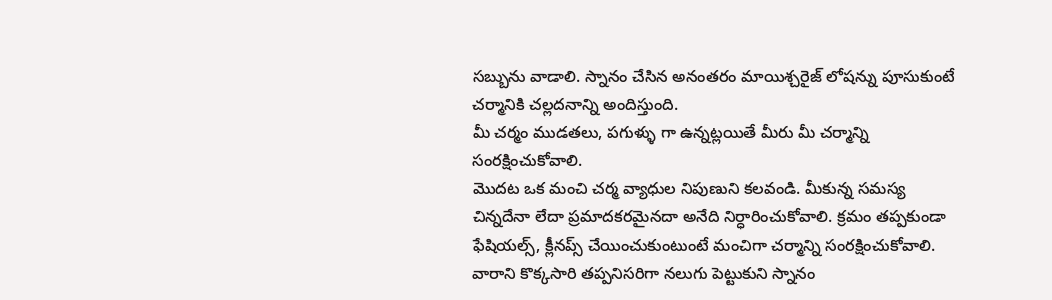సబ్బును వాడాలి. స్నానం చేసిన అనంతరం మాయిశ్చరైజ్ లోషన్ను పూసుకుంటే చర్మానికి చల్లదనాన్ని అందిస్తుంది.
మీ చర్మం ముడతలు, పగుళ్ళు గా ఉన్నట్లయితే మీరు మీ చర్మాన్ని సంరక్షించుకోవాలి.
మొదట ఒక మంచి చర్మ వ్యాధుల నిపుణుని కలవండి. మీకున్న సమస్య చిన్నదేనా లేదా ప్రమాదకరమైనదా అనేది నిర్ధారించుకోవాలి. క్రమం తప్పకుండా ఫేషియల్స్, క్లీనప్స్ చేయించుకుంటుంటే మంచిగా చర్మాన్ని సంరక్షించుకోవాలి.
వారాని కొక్కసారి తప్పనిసరిగా నలుగు పెట్టుకుని స్నానం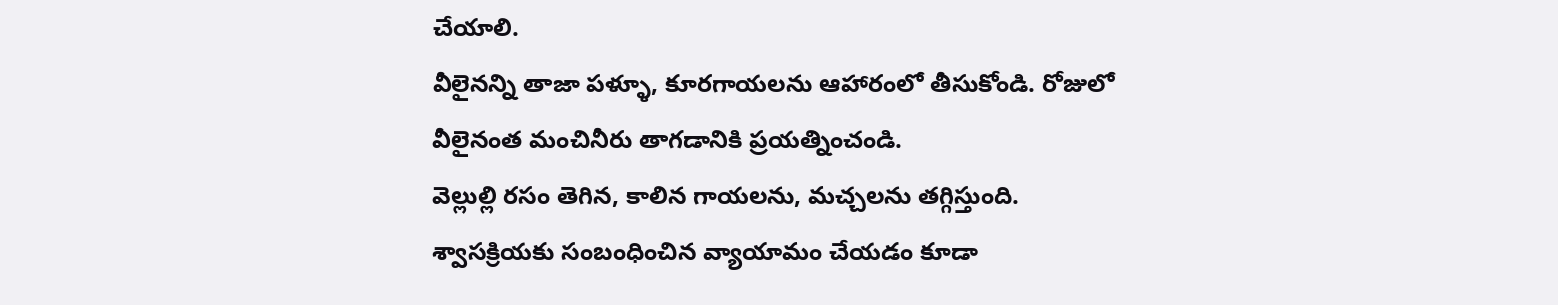చేయాలి.
వీలైనన్ని తాజా పళ్ళూ, కూరగాయలను ఆహారంలో తీసుకోండి. రోజులో వీలైనంత మంచినీరు తాగడానికి ప్రయత్నించండి.
వెల్లుల్లి రసం తెగిన, కాలిన గాయలను, మచ్చలను తగ్గిస్తుంది.
శ్వాసక్రియకు సంబంధించిన వ్యాయామం చేయడం కూడా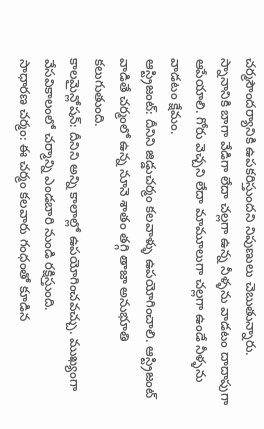చర్మసౌందర్యానికి ఉపకరిస్తుందని నిపుణులు చెబుతున్నారు.
స్నానానికి బాగా వేడిగా లేదా చల్లగా ఉన్న నీళ్ళను వాడటం దాదాపుగా ఆపేయాలి. గోరు వెచ్చని లేదా మామూలుగా చల్లగా ఉండే నీళ్ళను వాడటం క్షేమం.
ఆస్ట్రిజంట్: దీనిని జిడ్డుచర్మం కలవాళ్ళు ఉపయోగించాలి. ఆస్ట్రిజంట్ వాడితే చర్మంలో ఉన్న నూనె శాతం తగ్గి తాజా అనుభూతి కలుగుతుంది.
కాలమైన్లోషన్: దీనిని అన్ని కాలాల్లో ఉపయోగించవచ్చు. ముఖ్యంగా వేసవికాలంలో చర్మాన్ని ఎండబారి నుండి రక్షిస్తుంది.
సాధారణ చర్మం: ఈ చర్మం కలవారు గంధంతో కూడిన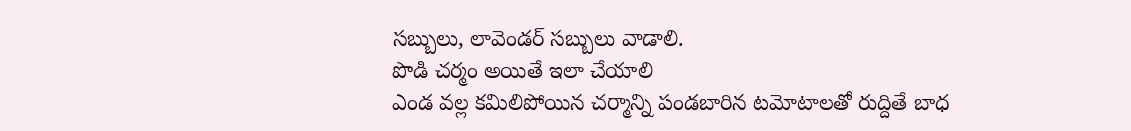సబ్బులు, లావెండర్ సబ్బులు వాడాలి.
పొడి చర్మం అయితే ఇలా చేయాలి
ఎండ వల్ల కమిలిపోయిన చర్మాన్ని పండబారిన టమోటాలతో రుద్దితే బాధ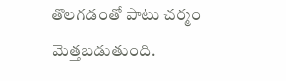తొలగడంతో పాటు చర్మం మెత్తబడుతుంది.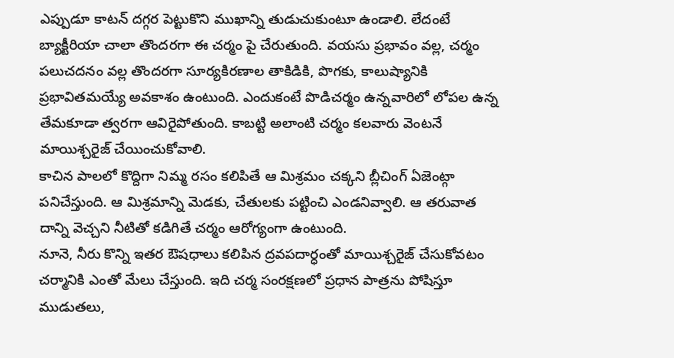ఎప్పుడూ కాటన్ దగ్గర పెట్టుకొని ముఖాన్ని తుడుచుకుంటూ ఉండాలి. లేదంటే బ్యాక్టీరియా చాలా తొందరగా ఈ చర్మం పై చేరుతుంది. వయసు ప్రభావం వల్ల, చర్మం పలుచదనం వల్ల తొందరగా సూర్యకిరణాల తాకిడికి, పొగకు, కాలుష్యానికి ప్రభావితమయ్యే అవకాశం ఉంటుంది. ఎందుకంటే పొడిచర్మం ఉన్నవారిలో లోపల ఉన్న తేమకూడా త్వరగా ఆవిరైపోతుంది. కాబట్టి అలాంటి చర్మం కలవారు వెంటనే మాయిశ్చరైజ్ చేయించుకోవాలి.
కాచిన పాలలో కొద్దిగా నిమ్మ రసం కలిపితే ఆ మిశ్రమం చక్కని బ్లీచింగ్ ఏజెంట్గా పనిచేస్తుంది. ఆ మిశ్రమాన్ని మెడకు, చేతులకు పట్టించి ఎండనివ్వాలి. ఆ తరువాత దాన్ని వెచ్చని నీటితో కడిగితే చర్మం ఆరోగ్యంగా ఉంటుంది.
నూనె, నీరు కొన్ని ఇతర ఔషధాలు కలిపిన ద్రవపదార్ధంతో మాయిశ్చరైజ్ చేసుకోవటం చర్మానికి ఎంతో మేలు చేస్తుంది. ఇది చర్మ సంరక్షణలో ప్రధాన పాత్రను పోషిస్తూ ముడుతలు,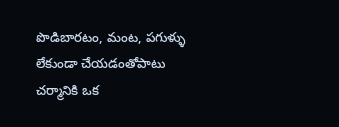పొడిబారటం, మంట, పగుళ్ళు లేకుండా చేయడంతోపాటు చర్మానికి ఒక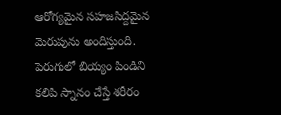ఆరోగ్యమైన సహజసిద్దమైన మెరుపును అందిస్తుంది.
పెరుగులో బియ్యం పిండిని కలిపి స్నానం చేస్తే శరీరం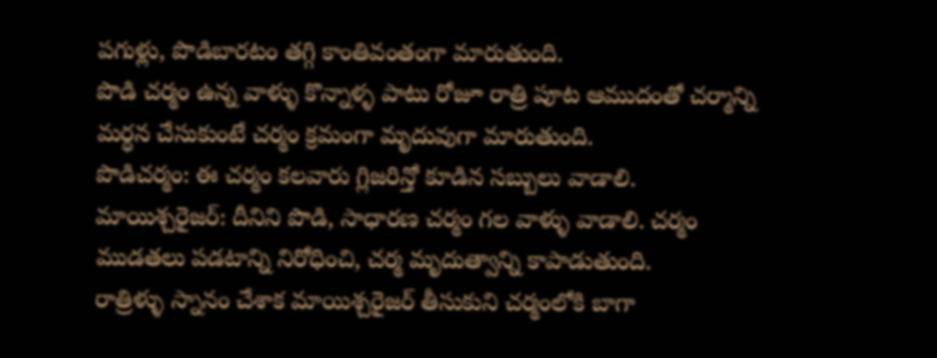పగుళ్లు, పొడిబారటం తగ్గి కాంతివంతంగా మారుతుంది.
పొడి చర్మం ఉన్న వాళ్ళు కొన్నాళ్ళ పాటు రోజూ రాత్రి పూట ఆముదంతో చర్మాన్ని మర్ధన చేసుకుంటే చర్మం క్రమంగా మృదువుగా మారుతుంది.
పొడిచర్మం: ఈ చర్మం కలవారు గ్లిజరిన్తో కూడిన సబ్బులు వాడాలి.
మాయిశ్చరైజర్: దీనిని పొడి, సాధారణ చర్మం గల వాళ్ళు వాడాలి. చర్మం ముడతలు పడటాన్ని నిరోధించి, చర్మ మృదుత్వాన్ని కాపాడుతుంది.
రాత్రిళ్ళు స్నానం చేశాక మాయిశ్చరైజర్ తీసుకుని చర్మంలోకి బాగా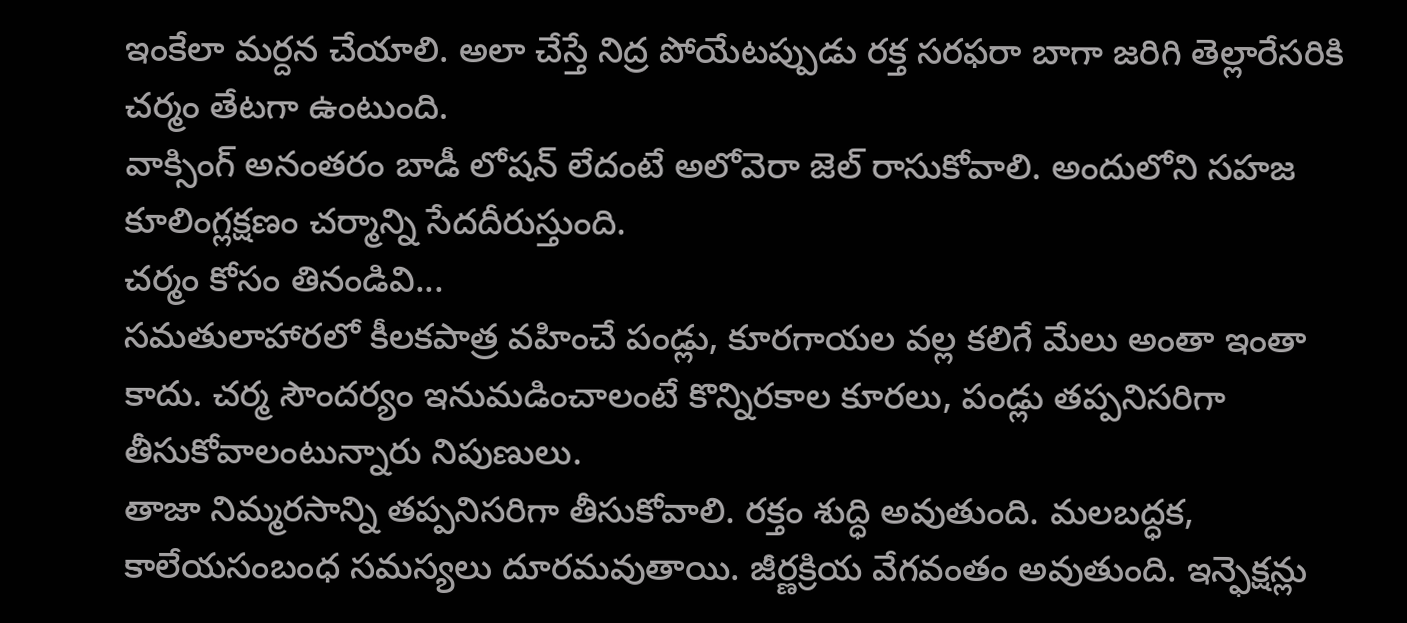ఇంకేలా మర్దన చేయాలి. అలా చేస్తే నిద్ర పోయేటప్పుడు రక్త సరఫరా బాగా జరిగి తెల్లారేసరికి చర్మం తేటగా ఉంటుంది.
వాక్సింగ్ అనంతరం బాడీ లోషన్ లేదంటే అలోవెరా జెల్ రాసుకోవాలి. అందులోని సహజ కూలింగ్లక్షణం చర్మాన్ని సేదదీరుస్తుంది.
చర్మం కోసం తినండివి...
సమతులాహారలో కీలకపాత్ర వహించే పండ్లు, కూరగాయల వల్ల కలిగే మేలు అంతా ఇంతా కాదు. చర్మ సౌందర్యం ఇనుమడించాలంటే కొన్నిరకాల కూరలు, పండ్లు తప్పనిసరిగా తీసుకోవాలంటున్నారు నిపుణులు.
తాజా నిమ్మరసాన్ని తప్పనిసరిగా తీసుకోవాలి. రక్తం శుద్ధి అవుతుంది. మలబద్ధక, కాలేయసంబంధ సమస్యలు దూరమవుతాయి. జీర్ణక్రియ వేగవంతం అవుతుంది. ఇన్ఫెక్షన్లు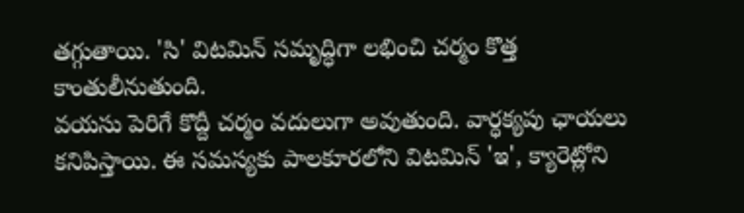తగ్గుతాయి. 'సి' విటమిన్ సమృద్ధిగా లభించి చర్మం కొత్త కాంతులీనుతుంది.
వయసు పెరిగే కొద్దీ చర్మం వదులుగా అవుతుంది. వార్ధక్యపు ఛాయలు కనిపిస్తాయి. ఈ సమస్యకు పాలకూరలోని విటమిన్ 'ఇ', క్యారెట్లోని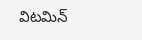విటమిన్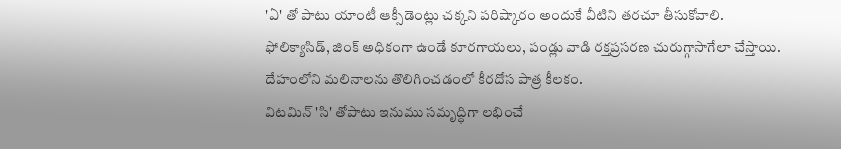'ఏ' తో పాటు యాంటీ ఆక్సీడెంట్లు చక్కని పరిష్కారం అందుకే వీటిని తరచూ తీసుకోవాలి.
ఫోలిక్యాసిడ్, జింక్ అధికంగా ఉండే కూరగాయలు, పండ్లు వాడి రక్తప్రసరణ చురుగ్గాసాగేలా చేస్తాయి.
దేహంలోని మలినాలను తొలిగించడంలో కీరదోస పాత్ర కీలకం.
విటమిన్ 'సి' తోపాటు ఇనుము సమృద్ధిగా లభించే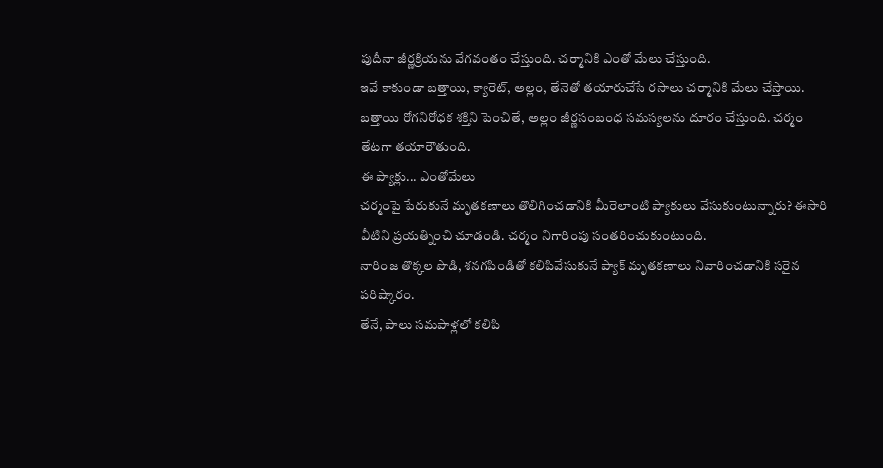పుదీనా జీర్ణక్రియను వేగవంతం చేస్తుంది. చర్మానికి ఎంతో మేలు చేస్తుంది.
ఇవే కాకుండా బత్తాయి, క్యారెట్, అల్లం, తేనెతో తయారుచేసే రసాలు చర్మానికి మేలు చేస్తాయి. బత్తాయి రోగనిరోధక శక్తిని పెంచితే, అల్లం జీర్ణసంబంధ సమస్యలను దూరం చేస్తుంది. చర్మం తేటగా తయారౌతుంది.
ఈ ప్యాక్లు... ఎంతోమేలు
చర్మంపై పేరుకునే మృతకణాలు తొలిగించడానికి మీరెలాంటి ప్యాకులు వేసుకుంటున్నారు? ఈసారి వీటిని ప్రయత్నించి చూడండి. చర్మం నిగారింపు సంతరించుకుంటుంది.
నారింజ తొక్కల పొడి, శనగపిండితో కలిపివేసుకునే ప్యాక్ మృతకణాలు నివారించడానికి సరైన పరిష్కారం.
తేనే, పాలు సమపాళ్లలో కలిపి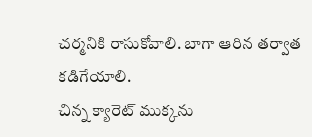చర్మనికి రాసుకోవాలి. బాగా ఆరిన తర్వాత కడిగేయాలి.
చిన్న క్యారెట్ ముక్కను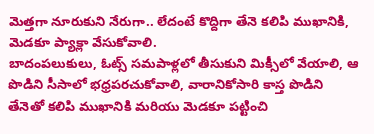మెత్తగా నూరుకుని నేరుగా.. లేదంటే కొద్దిగా తేనె కలిపి ముఖానికి, మెడకూ ప్యాక్లా వేసుకోవాలి.
బాదంపలుకులు, ఓట్స్ సమపాళ్లలో తీసుకుని మిక్సీలో వేయాలి, ఆ పొడిని సీసాలో భధ్రపరచుకోవాలి, వారానికోసారి కాస్త పొడిని తేనెతో కలిపి ముఖానికి మరియు మెడకూ పట్టించి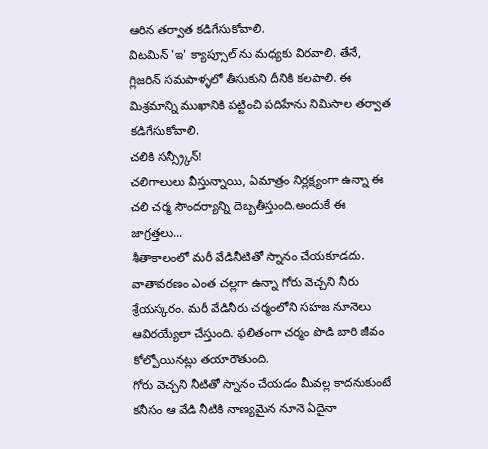ఆరిన తర్వాత కడిగేసుకోవాలి.
విటమిన్ 'ఇ' క్యాప్సూల్ ను మధ్యకు విరవాలి. తేనే, గ్లిజరిన్ సమపాళ్ళలో తీసుకుని దీనికి కలపాలి. ఈ మిశ్రమాన్ని ముఖానికి పట్టించి పదిహేను నిమిసాల తర్వాత కడిగేసుకోవాలి.
చలికి సన్స్ర్కీన్!
చలిగాలులు వీస్తున్నాయి, ఏమాత్రం నిర్లక్ష్యంగా ఉన్నా ఈ చలి చర్మ సౌందర్యాన్ని దెబ్బతీస్తుంది.అందుకే ఈ జాగ్రత్తలు...
శీతాకాలంలో మరీ వేడినీటితో స్నానం చేయకూడదు. వాతావరణం ఎంత చల్లగా ఉన్నా గోరు వెచ్చని నీరు శ్రేయస్కరం. మరీ వేడినీరు చర్మంలోని సహజ నూనెలు ఆవిరయ్యేలా చేస్తుంది. ఫలితంగా చర్మం పొడి బారి జీవం కోల్పోయినట్లు తయారౌతుంది.
గోరు వెచ్చని నీటితో స్నానం చేయడం మీవల్ల కాదనుకుంటే కనీసం ఆ వేడి నీటికి నాణ్యమైన నూనె ఏదైనా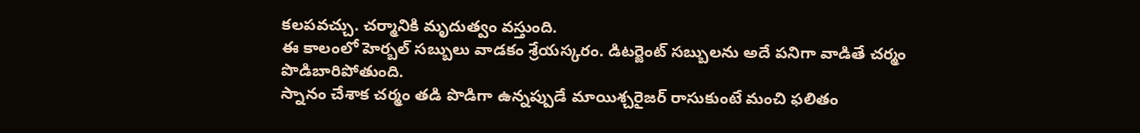కలపవచ్చు. చర్మానికి మృదుత్వం వస్తుంది.
ఈ కాలంలో హెర్బల్ సబ్బులు వాడకం శ్రేయస్కరం. డిటర్జెంట్ సబ్బులను అదే పనిగా వాడితే చర్మం పొడిబారిపోతుంది.
స్నానం చేశాక చర్మం తడి పొడిగా ఉన్నప్పుడే మాయిశ్చరైజర్ రాసుకుంటే మంచి ఫలితం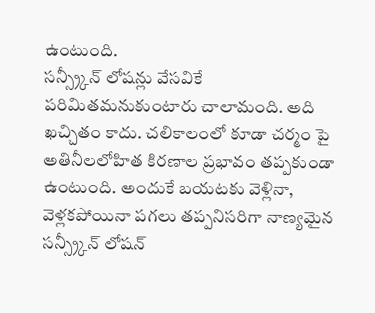ఉంటుంది.
సన్స్ర్కీన్ లోషన్లు వేసవికే పరిమితమనుకుంటారు చాలామంది. అది ఖచ్చితం కాదు. చలికాలంలో కూడా చర్మం పై అతినీలలోహిత కిరణాల ప్రభావం తప్పకుండా ఉంటుంది. అందుకే బయటకు వెళ్లినా, వెళ్లకపోయినా పగలు తప్పనిసరిగా నాణ్యమైన సన్స్ర్కీన్ లోషన్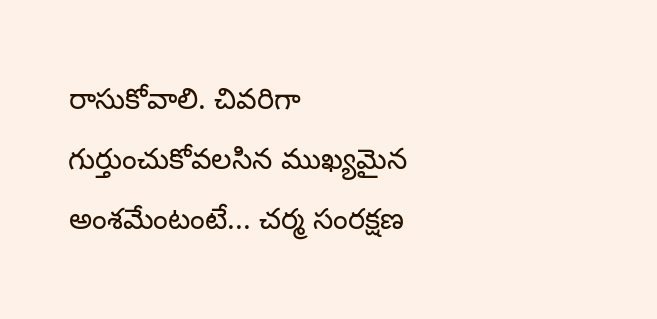రాసుకోవాలి. చివరిగా గుర్తుంచుకోవలసిన ముఖ్యమైన అంశమేంటంటే... చర్మ సంరక్షణ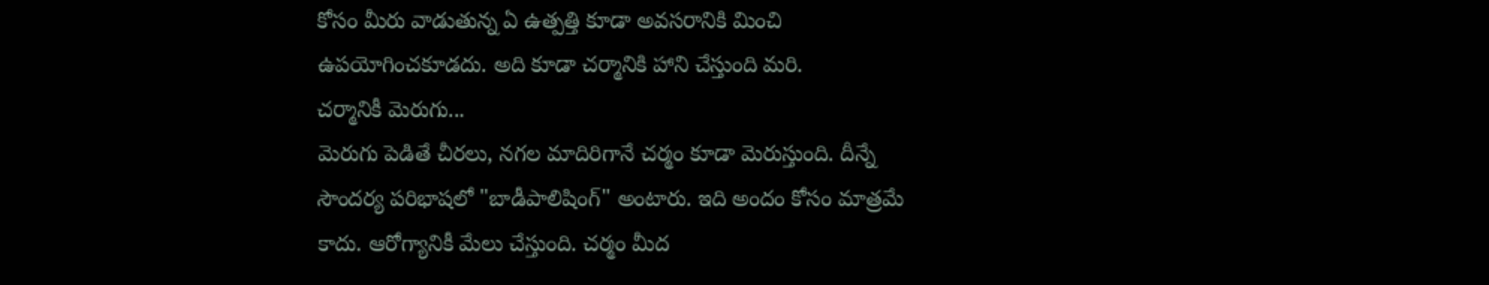కోసం మీరు వాడుతున్న ఏ ఉత్పత్తి కూడా అవసరానికి మించి ఉపయోగించకూడదు. అది కూడా చర్మానికి హాని చేస్తుంది మరి.
చర్మానికీ మెరుగు...
మెరుగు పెడితే చీరలు, నగల మాదిరిగానే చర్మం కూడా మెరుస్తుంది. దీన్నే సౌందర్య పరిభాషలో "బాడీపాలిషింగ్" అంటారు. ఇది అందం కోసం మాత్రమే కాదు. ఆరోగ్యానికీ మేలు చేస్తుంది. చర్మం మీద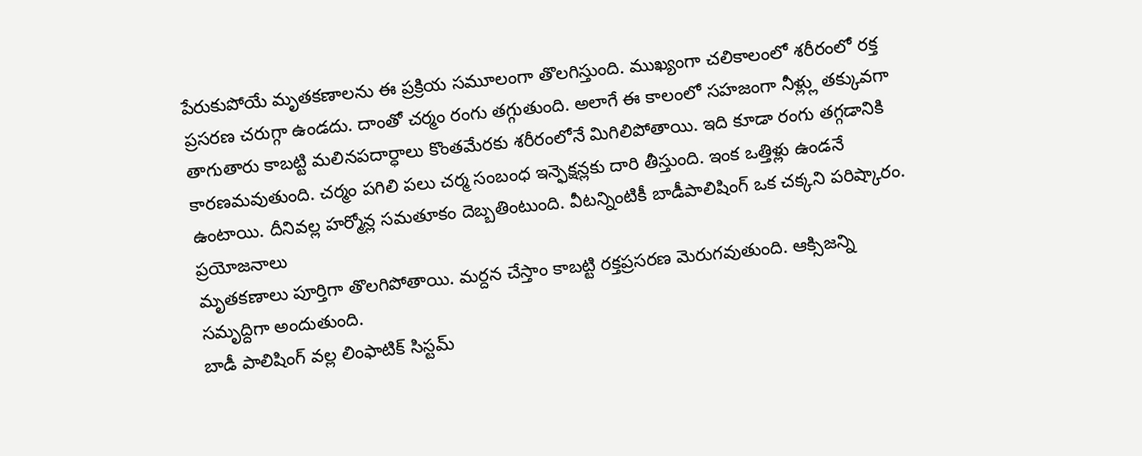పేరుకుపోయే మృతకణాలను ఈ ప్రక్రియ సమూలంగా తొలగిస్తుంది. ముఖ్యంగా చలికాలంలో శరీరంలో రక్త ప్రసరణ చరుగ్గా ఉండదు. దాంతో చర్మం రంగు తగ్గుతుంది. అలాగే ఈ కాలంలో సహజంగా నీళ్ల్లు తక్కువగా తాగుతారు కాబట్టి మలినపదార్ధాలు కొంతమేరకు శరీరంలోనే మిగిలిపోతాయి. ఇది కూడా రంగు తగ్గడానికి కారణమవుతుంది. చర్మం పగిలి పలు చర్మ సంబంధ ఇన్ఫెక్షన్లకు దారి తీస్తుంది. ఇంక ఒత్తిళ్లు ఉండనే ఉంటాయి. దీనివల్ల హర్మోన్ల సమతూకం దెబ్బతింటుంది. వీటన్నింటికీ బాడీపాలిషింగ్ ఒక చక్కని పరిష్కారం.
ప్రయోజనాలు
మృతకణాలు పూర్తిగా తొలగిపోతాయి. మర్దన చేస్తాం కాబట్టి రక్తప్రసరణ మెరుగవుతుంది. ఆక్సిజన్ని సమృద్దిగా అందుతుంది.
బాడీ పాలిషింగ్ వల్ల లింఫాటిక్ సిస్టమ్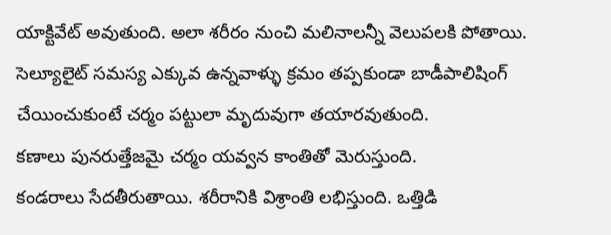యాక్టివేట్ అవుతుంది. అలా శరీరం నుంచి మలినాలన్నీ వెలుపలకి పోతాయి.
సెల్యూలైట్ సమస్య ఎక్కువ ఉన్నవాళ్ళు క్రమం తప్పకుండా బాడీపాలిషింగ్ చేయించుకుంటే చర్మం పట్టులా మృదువుగా తయారవుతుంది.
కణాలు పునరుత్తేజమై చర్మం యవ్వన కాంతితో మెరుస్తుంది.
కండరాలు సేదతీరుతాయి. శరీరానికి విశ్రాంతి లభిస్తుంది. ఒత్తిడి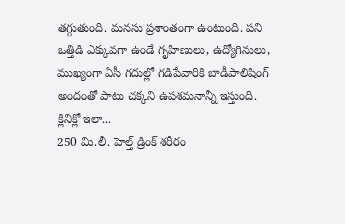తగ్గుతుంది. మనసు ప్రశాంతంగా ఉంటుంది. పని ఒత్తిడి ఎక్కువగా ఉండే గృహిణులు, ఉద్యోగినులు, ముఖ్యంగా ఏసీ గదుల్లో గడిపేవారికి బాడీపాలిషింగ్ అందంతో పాటు చక్కని ఉపశమనాన్నీ ఇస్తుంది.
క్లినిక్లో ఇలా...
250 మి.లీ. హెల్త్ డ్రింక్ శరీరం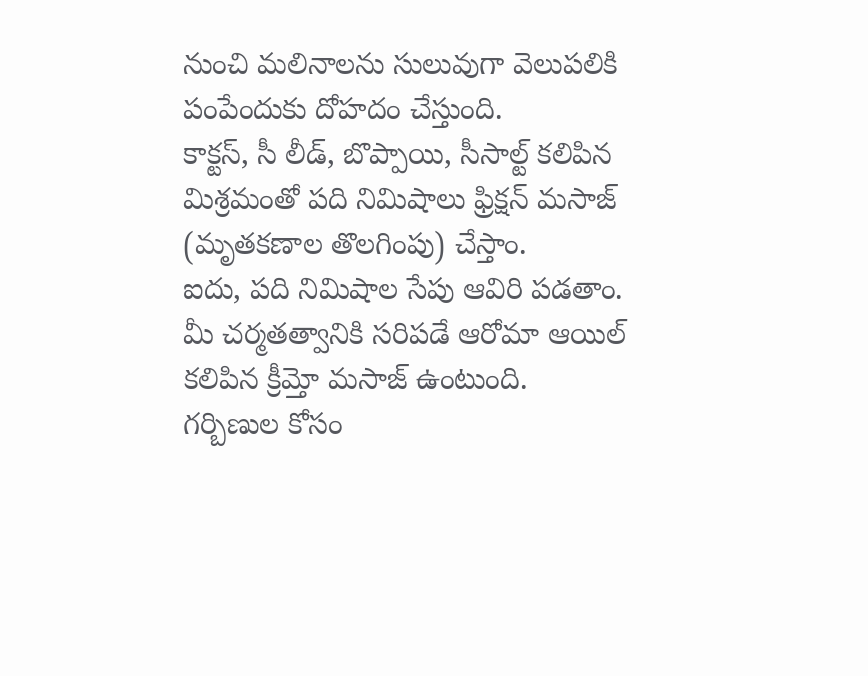నుంచి మలినాలను సులువుగా వెలుపలికి పంపేందుకు దోహదం చేస్తుంది.
కాక్టస్, సీ లీడ్, బొప్పాయి, సీసాల్ట్ కలిపిన మిశ్రమంతో పది నిమిషాలు ఫ్రిక్షన్ మసాజ్ (మృతకణాల తొలగింపు) చేస్తాం.
ఐదు, పది నిమిషాల సేపు ఆవిరి పడతాం.
మీ చర్మతత్వానికి సరిపడే ఆరోమా ఆయిల్ కలిపిన క్రీమ్తో మసాజ్ ఉంటుంది.
గర్బిణుల కోసం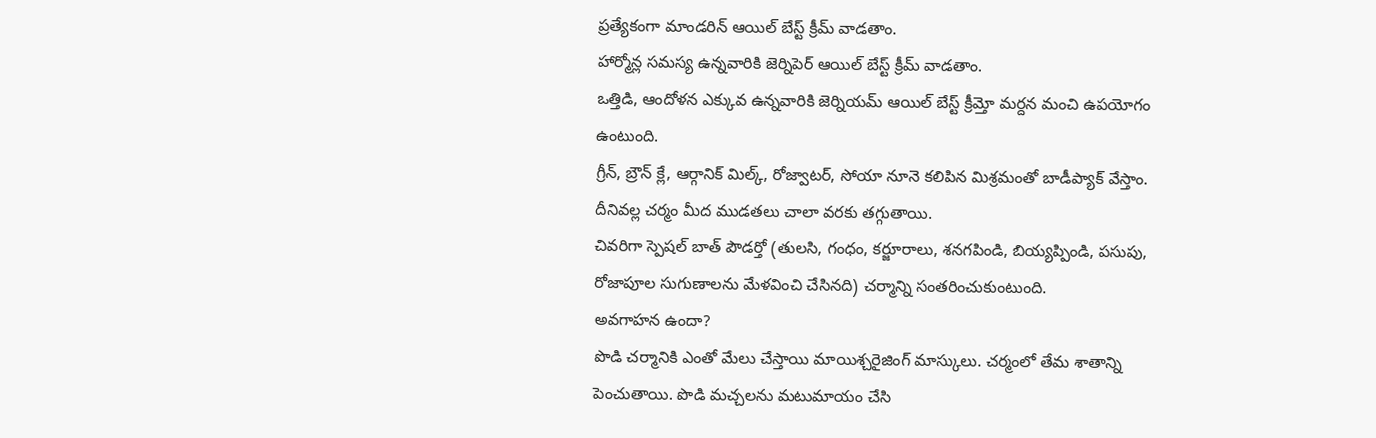ప్రత్యేకంగా మాండరిన్ ఆయిల్ బేస్ట్ క్రీమ్ వాడతాం.
హార్మోన్ల సమస్య ఉన్నవారికి జెర్నిపెర్ ఆయిల్ బేస్ట్ క్రీమ్ వాడతాం.
ఒత్తిడి, ఆందోళన ఎక్కువ ఉన్నవారికి జెర్నియమ్ ఆయిల్ బేస్ట్ క్రీమ్తో మర్దన మంచి ఉపయోగం ఉంటుంది.
గ్రీన్, బ్రౌన్ క్లే, ఆర్గానిక్ మిల్క్, రోజ్వాటర్, సోయా నూనె కలిపిన మిశ్రమంతో బాడీప్యాక్ వేస్తాం. దీనివల్ల చర్మం మీద ముడతలు చాలా వరకు తగ్గుతాయి.
చివరిగా స్పెషల్ బాత్ పౌడర్తో (తులసి, గంధం, కర్జూరాలు, శనగపిండి, బియ్యప్పిండి, పసుపు, రోజాపూల సుగుణాలను మేళవించి చేసినది) చర్మాన్ని సంతరించుకుంటుంది.
అవగాహన ఉందా?
పొడి చర్మానికి ఎంతో మేలు చేస్తాయి మాయిశ్చరైజింగ్ మాస్కులు. చర్మంలో తేమ శాతాన్ని పెంచుతాయి. పొడి మచ్చలను మటుమాయం చేసి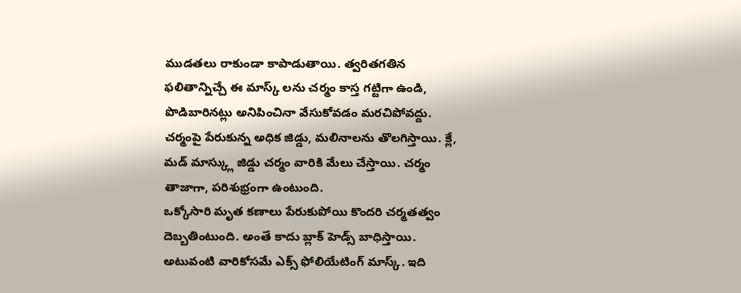ముడతలు రాకుండా కాపాడుతాయి. త్వరితగతిన ఫలితాన్నిచ్చే ఈ మాస్క్ లను చర్మం కాస్త గట్టిగా ఉండి, పొడిబారినట్లు అనిపించినా వేసుకోవడం మరచిపోవద్దు.
చర్మంపై పేరుకున్న అధిక జిడ్డు, మలినాలను తొలగిస్తాయి. క్లే, మడ్ మాస్క్లు జిడ్డు చర్మం వారికి మేలు చేస్తాయి. చర్మం తాజాగా, పరిశుభ్రంగా ఉంటుంది.
ఒక్కోసారి మృత కణాలు పేరుకుపోయి కొందరి చర్మతత్వం దెబ్బతింటుంది. అంతే కాదు బ్లాక్ హెడ్స్ బాధిస్తాయి. అటువంటి వారికోసమే ఎక్స్ ఫోలియేటింగ్ మాస్క్. ఇది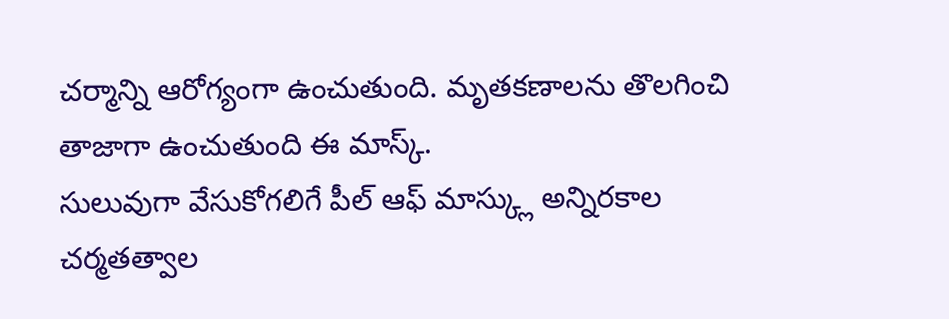చర్మాన్ని ఆరోగ్యంగా ఉంచుతుంది. మృతకణాలను తొలగించి తాజాగా ఉంచుతుంది ఈ మాస్క్.
సులువుగా వేసుకోగలిగే పీల్ ఆఫ్ మాస్క్లు అన్నిరకాల చర్మతత్వాల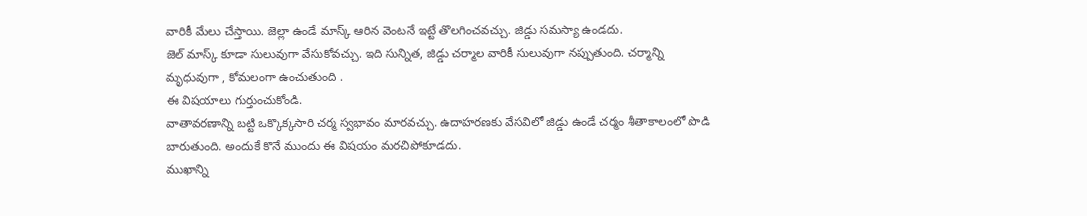వారికీ మేలు చేస్తాయి. జెల్లా ఉండే మాస్క్ ఆరిన వెంటనే ఇట్టే తొలగించవచ్చు. జిడ్డు సమస్యా ఉండదు.
జెల్ మాస్క్ కూడా సులువుగా వేసుకోవచ్చు. ఇది సున్నిత, జిడ్డు చర్మాల వారికీ సులువుగా నప్పుతుంది. చర్మాన్ని మృధువుగా , కోమలంగా ఉంచుతుంది .
ఈ విషయాలు గుర్తుంచుకోండి.
వాతావరణాన్ని బట్టి ఒక్కొక్కసారి చర్మ స్వభావం మారవచ్చు. ఉదాహరణకు వేసవిలో జిడ్డు ఉండే చర్మం శీతాకాలంలో పొడి బారుతుంది. అందుకే కొనే ముందు ఈ విషయం మరచిపోకూడదు.
ముఖాన్ని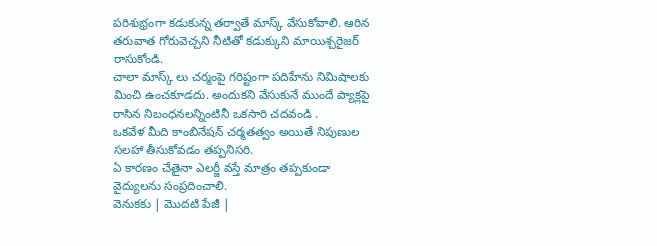పరిశుభ్రంగా కడుకున్న తర్వాతే మాస్క్ వేసుకోవాలి. ఆరిన తరువాత గోరువెచ్చని నీటితో కడుక్కుని మాయిశ్చరైజర్ రాసుకోండి.
చాలా మాస్క్ లు చర్మంపై గరిష్టంగా పదిహేను నిమిషాలకు మించి ఉంచకూడదు. అందుకని వేసుకునే ముందే ప్యాక్లపై రాసిన నిబంధనలన్నింటినీ ఒకసారి చదవండి .
ఒకవేళ మీది కాంబినేషన్ చర్మతత్వం అయితే నిపుణుల సలహా తీసుకోవడం తప్పనిసరి.
ఏ కారణం చేతైనా ఎలర్జీ వస్తే మాత్రం తప్పకుండా వైద్యులను సంప్రదించాలి.
వెనుకకు | మొదటి పేజీ |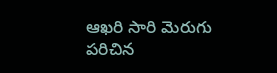ఆఖరి సారి మెరుగు పరిచిన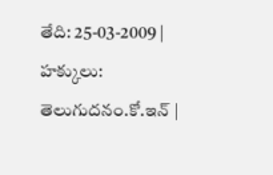తేది: 25-03-2009 | హక్కులు: తెలుగుదనం.కో.ఇన్ |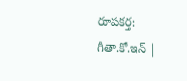రూపకర్త: గీతా.కో.ఇన్ |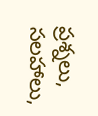ప్రశ్నలు, సలహాలు,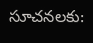సూచనలకు: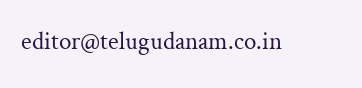editor@telugudanam.co.in